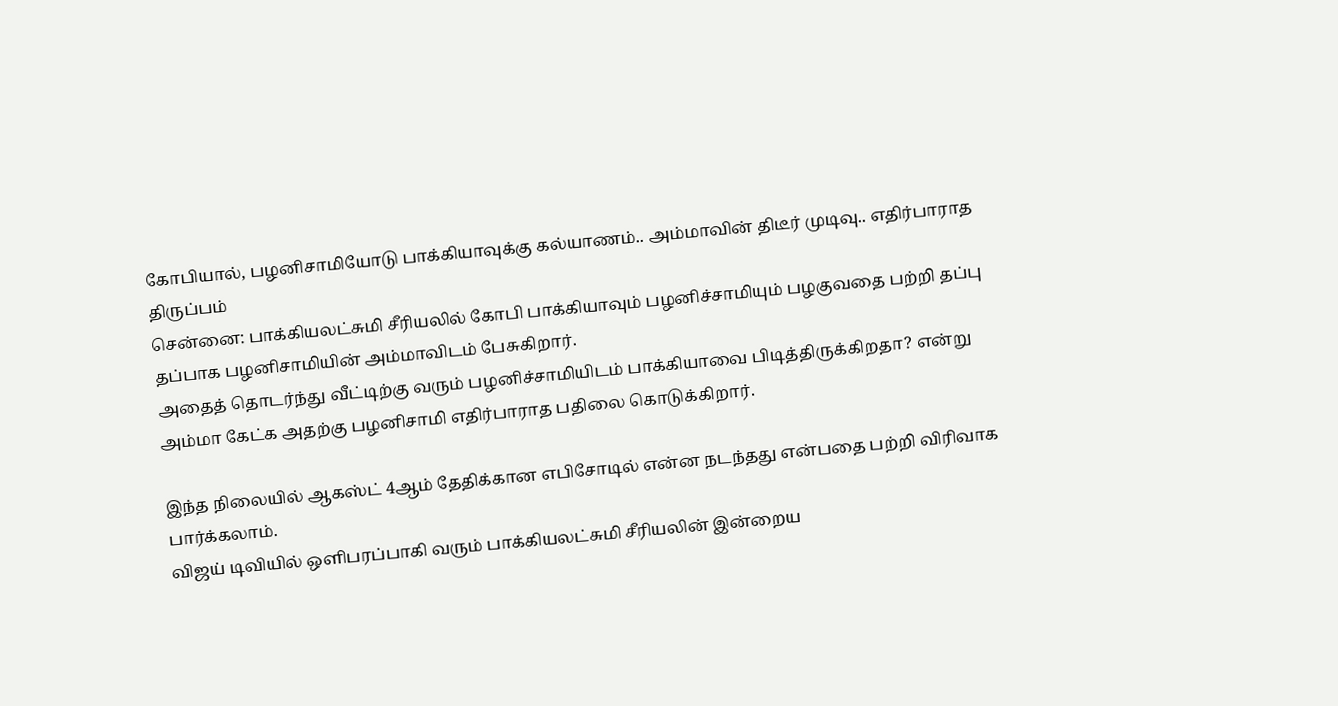கோபியால், பழனிசாமியோடு பாக்கியாவுக்கு கல்யாணம்.. அம்மாவின் திடீர் முடிவு.. எதிர்பாராத திருப்பம்
சென்னை: பாக்கியலட்சுமி சீரியலில் கோபி பாக்கியாவும் பழனிச்சாமியும் பழகுவதை பற்றி தப்பு தப்பாக பழனிசாமியின் அம்மாவிடம் பேசுகிறார்.
அதைத் தொடர்ந்து வீட்டிற்கு வரும் பழனிச்சாமியிடம் பாக்கியாவை பிடித்திருக்கிறதா? என்று அம்மா கேட்க அதற்கு பழனிசாமி எதிர்பாராத பதிலை கொடுக்கிறார்.

இந்த நிலையில் ஆகஸ்ட் 4ஆம் தேதிக்கான எபிசோடில் என்ன நடந்தது என்பதை பற்றி விரிவாக பார்க்கலாம்.
விஜய் டிவியில் ஒளிபரப்பாகி வரும் பாக்கியலட்சுமி சீரியலின் இன்றைய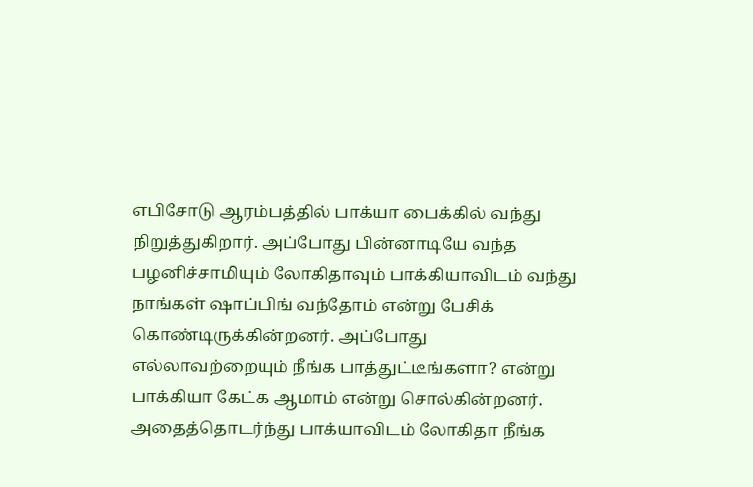எபிசோடு ஆரம்பத்தில் பாக்யா பைக்கில் வந்து நிறுத்துகிறார். அப்போது பின்னாடியே வந்த பழனிச்சாமியும் லோகிதாவும் பாக்கியாவிடம் வந்து நாங்கள் ஷாப்பிங் வந்தோம் என்று பேசிக் கொண்டிருக்கின்றனர். அப்போது எல்லாவற்றையும் நீங்க பாத்துட்டீங்களா? என்று பாக்கியா கேட்க ஆமாம் என்று சொல்கின்றனர்.
அதைத்தொடர்ந்து பாக்யாவிடம் லோகிதா நீங்க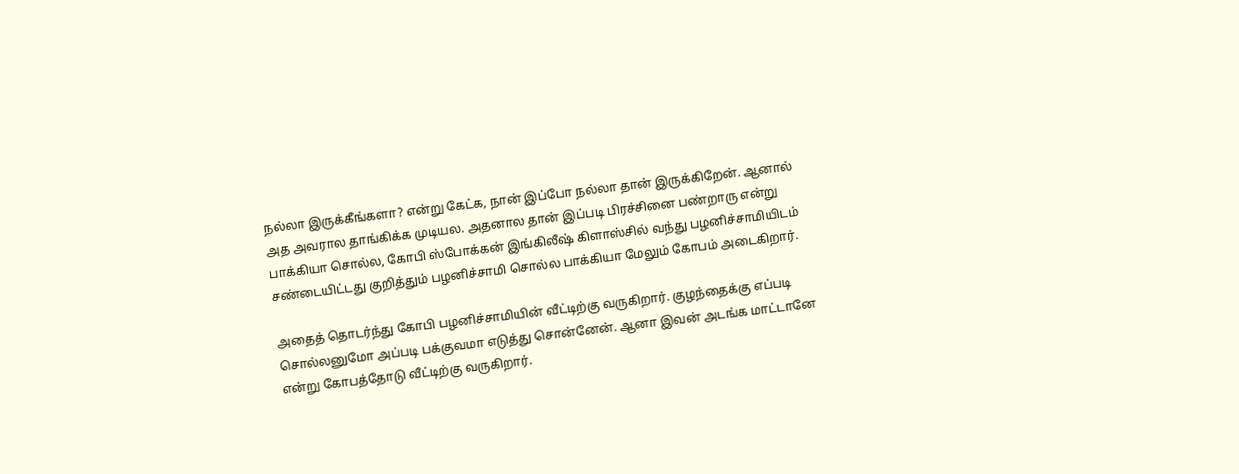நல்லா இருக்கீங்களா? என்று கேட்க, நான் இப்போ நல்லா தான் இருக்கிறேன். ஆனால் அத அவரால தாங்கிக்க முடியல. அதனால தான் இப்படி பிரச்சினை பண்றாரு என்று பாக்கியா சொல்ல, கோபி ஸ்போக்கன் இங்கிலீஷ் கிளாஸ்சில் வந்து பழனிச்சாமியிடம் சண்டையிட்டது குறித்தும் பழனிச்சாமி சொல்ல பாக்கியா மேலும் கோபம் அடைகிறார்.

அதைத் தொடர்ந்து கோபி பழனிச்சாமியின் வீட்டிற்கு வருகிறார். குழந்தைக்கு எப்படி சொல்லனுமோ அப்படி பக்குவமா எடுத்து சொன்னேன். ஆனா இவன் அடங்க மாட்டானே என்று கோபத்தோடு வீட்டிற்கு வருகிறார்.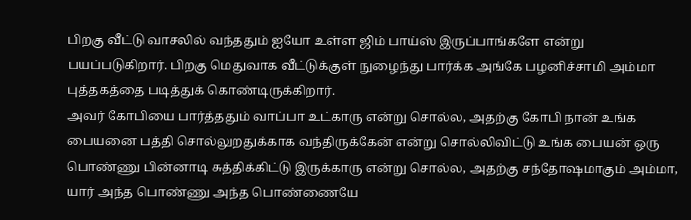பிறகு வீட்டு வாசலில் வந்ததும் ஐயோ உள்ள ஜிம் பாய்ஸ் இருப்பாங்களே என்று பயப்படுகிறார். பிறகு மெதுவாக வீட்டுக்குள் நுழைந்து பார்க்க அங்கே பழனிச்சாமி அம்மா புத்தகத்தை படித்துக் கொண்டிருக்கிறார்.
அவர் கோபியை பார்த்ததும் வாப்பா உட்காரு என்று சொல்ல, அதற்கு கோபி நான் உங்க பையனை பத்தி சொல்லுறதுக்காக வந்திருக்கேன் என்று சொல்லிவிட்டு உங்க பையன் ஒரு பொண்ணு பின்னாடி சுத்திக்கிட்டு இருக்காரு என்று சொல்ல, அதற்கு சந்தோஷமாகும் அம்மா, யார் அந்த பொண்ணு அந்த பொண்ணையே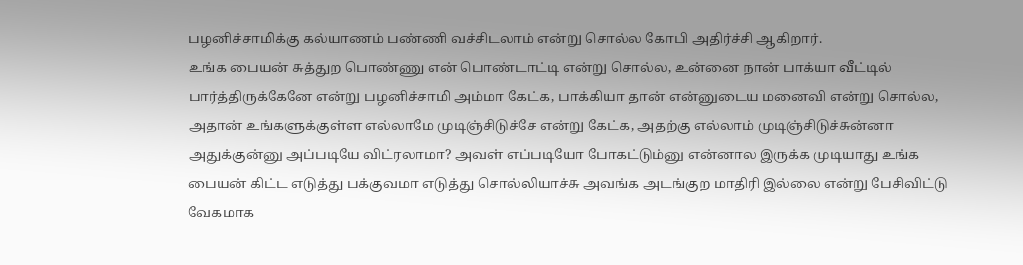பழனிச்சாமிக்கு கல்யாணம் பண்ணி வச்சிடலாம் என்று சொல்ல கோபி அதிர்ச்சி ஆகிறார்.
உங்க பையன் சுத்துற பொண்ணு என் பொண்டாட்டி என்று சொல்ல, உன்னை நான் பாக்யா வீட்டில் பார்த்திருக்கேனே என்று பழனிச்சாமி அம்மா கேட்க, பாக்கியா தான் என்னுடைய மனைவி என்று சொல்ல, அதான் உங்களுக்குள்ள எல்லாமே முடிஞ்சிடுச்சே என்று கேட்க, அதற்கு எல்லாம் முடிஞ்சிடுச்சுன்னா அதுக்குன்னு அப்படியே விட்ரலாமா? அவள் எப்படியோ போகட்டும்னு என்னால இருக்க முடியாது உங்க பையன் கிட்ட எடுத்து பக்குவமா எடுத்து சொல்லியாச்சு அவங்க அடங்குற மாதிரி இல்லை என்று பேசிவிட்டு வேகமாக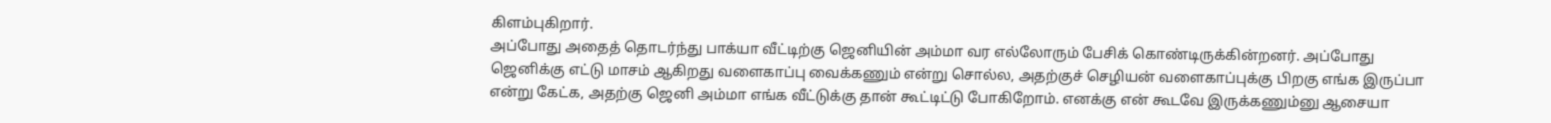கிளம்புகிறார்.
அப்போது அதைத் தொடர்ந்து பாக்யா வீட்டிற்கு ஜெனியின் அம்மா வர எல்லோரும் பேசிக் கொண்டிருக்கின்றனர். அப்போது ஜெனிக்கு எட்டு மாசம் ஆகிறது வளைகாப்பு வைக்கணும் என்று சொல்ல, அதற்குச் செழியன் வளைகாப்புக்கு பிறகு எங்க இருப்பா என்று கேட்க, அதற்கு ஜெனி அம்மா எங்க வீட்டுக்கு தான் கூட்டிட்டு போகிறோம். எனக்கு என் கூடவே இருக்கணும்னு ஆசையா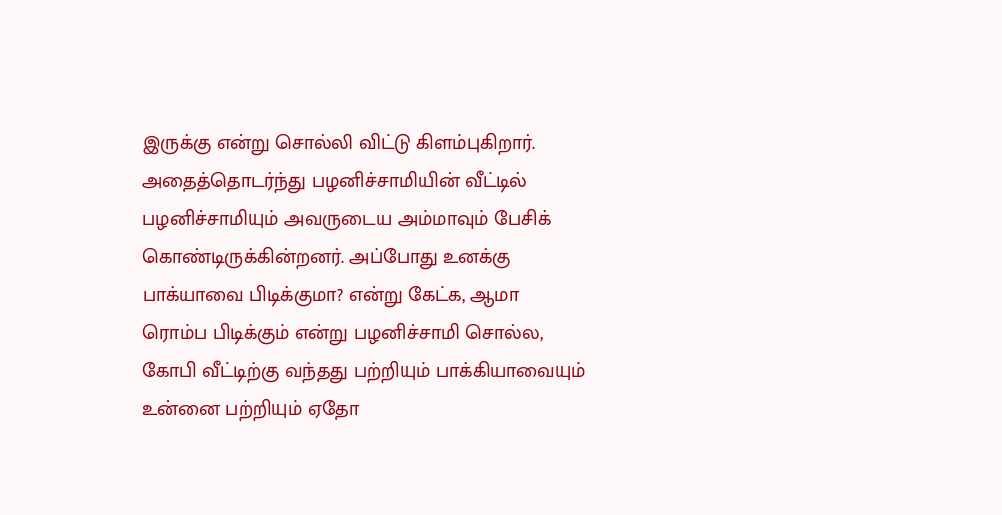இருக்கு என்று சொல்லி விட்டு கிளம்புகிறார்.
அதைத்தொடர்ந்து பழனிச்சாமியின் வீட்டில் பழனிச்சாமியும் அவருடைய அம்மாவும் பேசிக் கொண்டிருக்கின்றனர். அப்போது உனக்கு பாக்யாவை பிடிக்குமா? என்று கேட்க, ஆமா ரொம்ப பிடிக்கும் என்று பழனிச்சாமி சொல்ல, கோபி வீட்டிற்கு வந்தது பற்றியும் பாக்கியாவையும் உன்னை பற்றியும் ஏதோ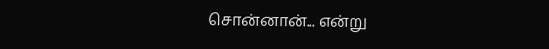சொன்னான்... என்று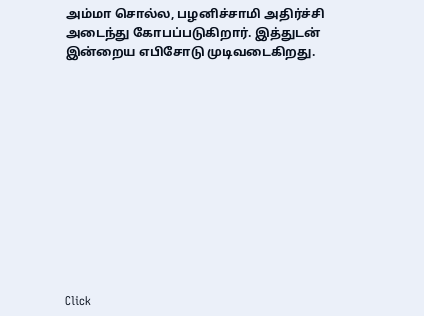அம்மா சொல்ல, பழனிச்சாமி அதிர்ச்சி அடைந்து கோபப்படுகிறார். இத்துடன் இன்றைய எபிசோடு முடிவடைகிறது.












Click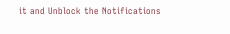it and Unblock the Notifications